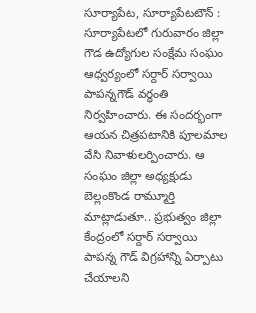సూర్యాపేట, సూర్యాపేటటౌన్ : సూర్యాపేటలో గురువారం జిల్లా గౌడ ఉద్యోగుల సంక్షేమ సంఘం ఆధ్వర్యంలో సర్దార్ సర్వాయి పాపన్నగౌడ్ వర్ధంతి నిర్వహించారు. ఈ సందర్భంగా ఆయన చిత్రపటానికి పూలమాల వేసి నివాళులర్పించారు. ఆ సంఘం జిల్లా అధ్యక్షుడు బెల్లంకొండ రామ్మూర్తి మాట్లాడుతూ.. ప్రభుత్వం జిల్లా కేంద్రంలో సర్దార్ సర్వాయి పాపన్న గౌడ్ విగ్రహాన్ని ఏర్పాటు చేయాలని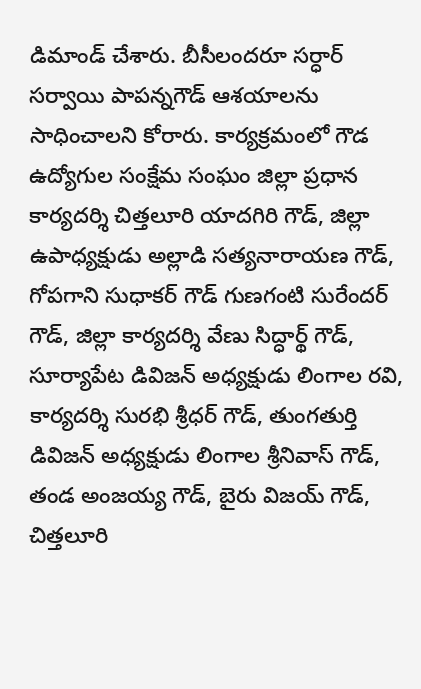డిమాండ్ చేశారు. బీసీలందరూ సర్ధార్ సర్వాయి పాపన్నగౌడ్ ఆశయాలను సాధించాలని కోరారు. కార్యక్రమంలో గౌడ ఉద్యోగుల సంక్షేమ సంఘం జిల్లా ప్రధాన కార్యదర్శి చిత్తలూరి యాదగిరి గౌడ్, జిల్లా ఉపాధ్యక్షుడు అల్లాడి సత్యనారాయణ గౌడ్, గోపగాని సుధాకర్ గౌడ్ గుణగంటి సురేందర్ గౌడ్, జిల్లా కార్యదర్శి వేణు సిద్ధార్థ్ గౌడ్, సూర్యాపేట డివిజన్ అధ్యక్షుడు లింగాల రవి, కార్యదర్శి సురభి శ్రీధర్ గౌడ్, తుంగతుర్తి డివిజన్ అధ్యక్షుడు లింగాల శ్రీనివాస్ గౌడ్, తండ అంజయ్య గౌడ్, బైరు విజయ్ గౌడ్, చిత్తలూరి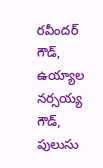రవీందర్ గౌడ్, ఉయ్యాల నర్సయ్య గౌడ్, పులుసు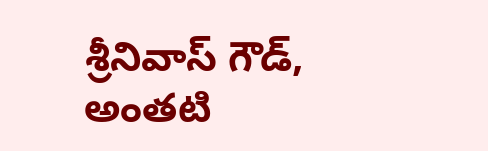శ్రీనివాస్ గౌడ్, అంతటి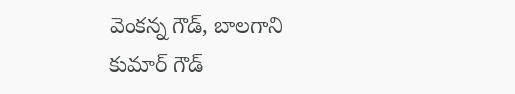వెంకన్న గౌడ్, బాలగాని కుమార్ గౌడ్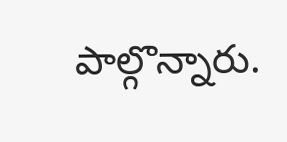పాల్గొన్నారు.